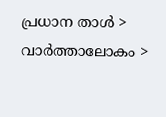പ്രധാന താള്‍ > വാര്‍ത്താലോകം >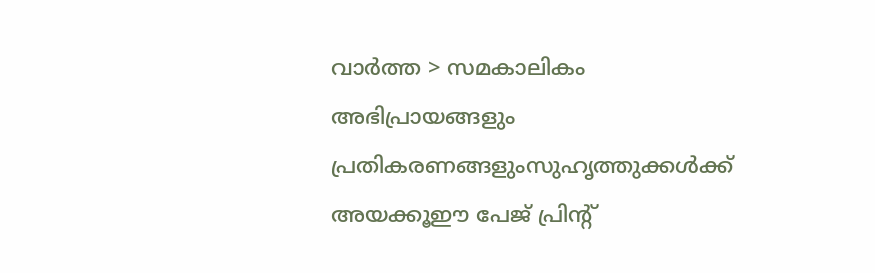വാര്‍ത്ത > സമകാലികം
അഭിപ്രായങ്ങളും പ്രതികരണങ്ങളുംസുഹൃത്തുക്കള്‍ക്ക് അയക്കൂഈ പേജ് പ്രിന്‍റ്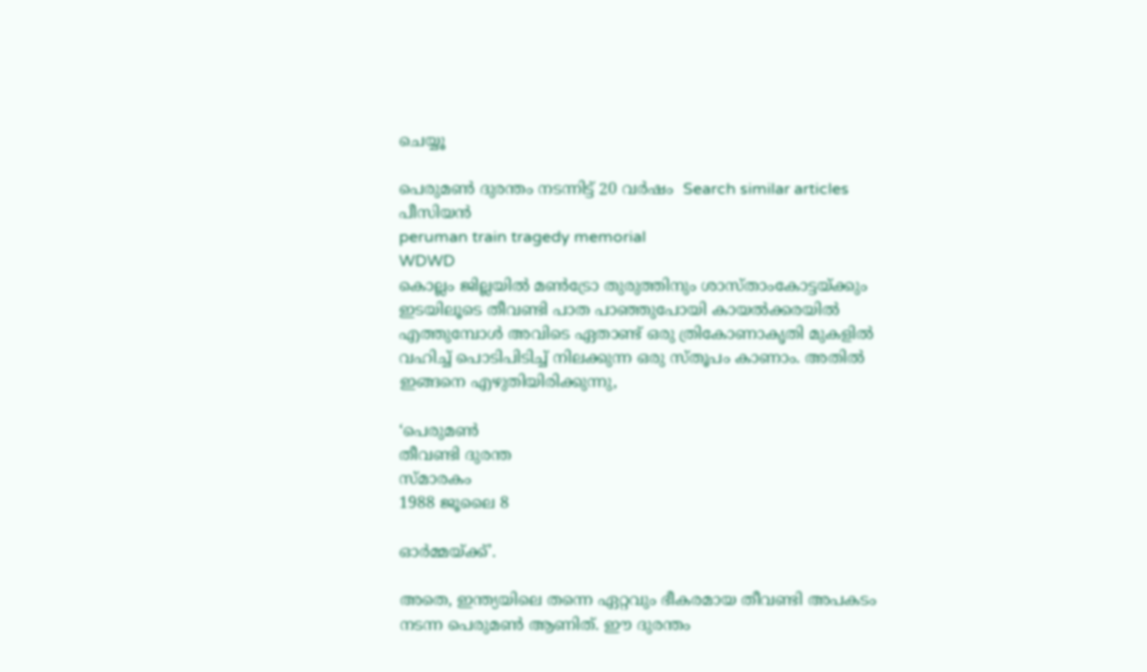ചെയ്യൂ

പെരുമണ്‍ ദുരന്തം നടന്നിട്ട് 20 വര്‍ഷം  Search similar articles
പീസിയന്‍
peruman train tragedy memorial
WDWD
കൊല്ലം ജില്ലയില്‍ മണ്‍‌ട്രോ തുരുത്തിനും ശാസ്താം‌കോട്ടയ്ക്കും ഇടയിലൂടെ തീവണ്ടി പാത പാഞ്ഞുപോയി കായല്‍ക്കരയില്‍ എത്തുമ്പോള്‍ അവിടെ ഏതാണ്ട് ഒരു ത്രികോണാകൃതി മുകളില്‍ വഹിച്ച് പൊടിപിടിച്ച് നിലക്കുന്ന ഒരു സ്തൂപം കാണാം. അതില്‍ ഇങ്ങനെ എഴുതിയിരിക്കുന്നു,

‘പെരുമണ്‍
തീവണ്ടി ദുരന്ത
സ്മാരകം
1988 ജൂലൈ 8

ഓര്‍മ്മയ്ക്ക്’.

അതെ, ഇന്ത്യയിലെ തന്നെ ഏറ്റവും ഭീകരമായ തീവണ്ടി അപകടം നടന്ന പെരുമണ്‍ ആണിത്. ഈ ദുരന്തം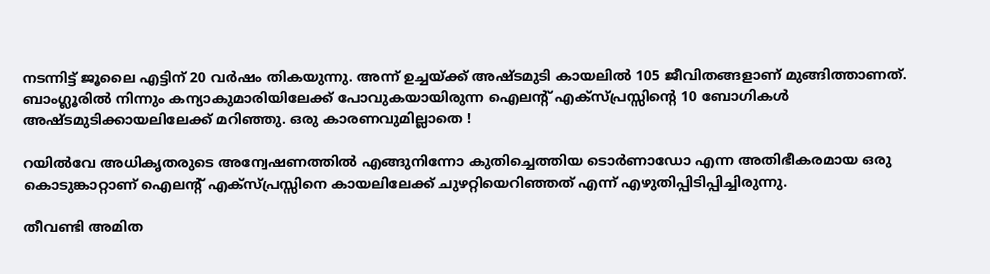നടന്നിട്ട് ജൂലൈ എട്ടിന് 20 വര്‍ഷം തികയുന്നു. അന്ന് ഉച്ചയ്ക്ക് അഷ്ടമുടി കായലില്‍ 105 ജീവിതങ്ങളാണ് മുങ്ങിത്താണത്. ബാംഗ്ലൂരില്‍ നിന്നും കന്യാകുമാരിയിലേക്ക് പോവുകയായിരുന്ന ഐലന്‍റ് എക്സ്പ്രസ്സിന്‍റെ 10 ബോഗികള്‍ അഷ്ടമുടിക്കായലിലേക്ക് മറിഞ്ഞു. ഒരു കാരണവുമില്ലാതെ !

റയില്‍‌വേ അധികൃതരുടെ അന്വേഷണത്തില്‍ എങ്ങുനിന്നോ കുതിച്ചെത്തിയ ടൊര്‍ണാഡോ എന്ന അതിഭീകരമായ ഒരു കൊടുങ്കാറ്റാണ് ഐലന്‍റ് എക്സ്പ്രസ്സിനെ കായലിലേക്ക് ചുഴറ്റിയെറിഞ്ഞത് എന്ന് എഴുതിപ്പിടിപ്പിച്ചിരുന്നു.

തീവണ്ടി അമിത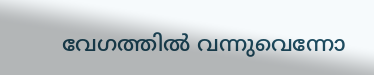വേഗത്തില്‍ വന്നുവെന്നോ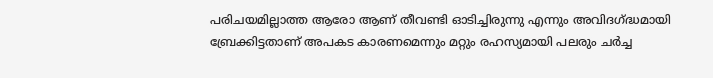പരിചയമില്ലാത്ത ആരോ ആണ് തീവണ്ടി ഓടിച്ചിരുന്നു എന്നും അവിദഗ്ദ്ധമായി ബ്രേക്കിട്ടതാണ് അപകട കാരണമെന്നും മറ്റും രഹസ്യമായി പലരും ചര്‍ച്ച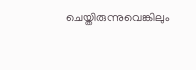ചെയ്തിരുന്നുവെങ്കിലും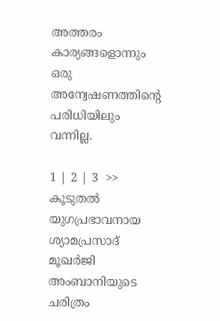അത്തരം കാര്യങ്ങളൊന്നും ഒരു അന്വേഷണത്തിന്‍റെ പരിധിയിലും വന്നില്ല.

1 | 2 | 3  >>
കൂടുതല്‍
യുഗപ്രഭാവനായ ശ്യാമപ്രസാദ് മൂഖര്‍ജി
അംബാനിയുടെ ചരിത്രം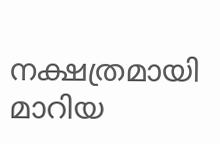നക്ഷത്രമായി മാറിയ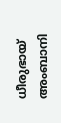ധീരുഭായ് അംബാനി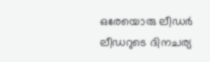ഒരേയൊരു ലീഡര്‍
ലീഡറുടെ ദിനചര്യ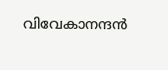വിവേകാനന്ദന്‍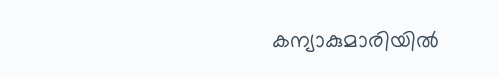കന്യാകുമാരിയില്‍